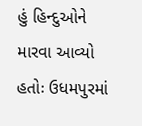હું હિન્દુઓને મારવા આવ્યો હતોઃ ઉધમપુરમાં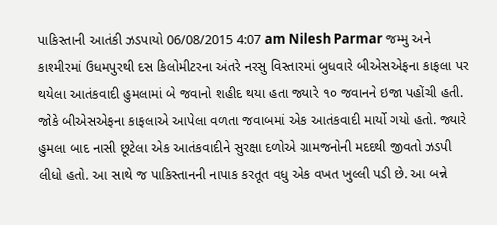પાકિસ્તાની આતંકી ઝડપાયો 06/08/2015 4:07 am Nilesh Parmar જમ્મુ અને કાશ્મીરમાં ઉધમપુરથી દસ કિલોમીટરના અંતરે નરસુ વિસ્તારમાં બુધવારે બીએસએફના કાફલા પર થયેલા આતંકવાદી હુમલામાં બે જવાનો શહીદ થયા હતા જ્યારે ૧૦ જવાનને ઇજા પહોંચી હતી. જોકે બીએસએફના કાફલાએ આપેલા વળતા જવાબમાં એક આતંકવાદી માર્યો ગયો હતો. જ્યારે હુમલા બાદ નાસી છૂટેલા એક આતંકવાદીને સુરક્ષા દળોએ ગ્રામજનોની મદદથી જીવતો ઝડપી લીધો હતો. આ સાથે જ પાકિસ્તાનની નાપાક કરતૂત વધુ એક વખત ખુલ્લી પડી છે. આ બન્ને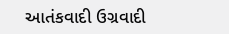આતંકવાદી ઉગ્રવાદી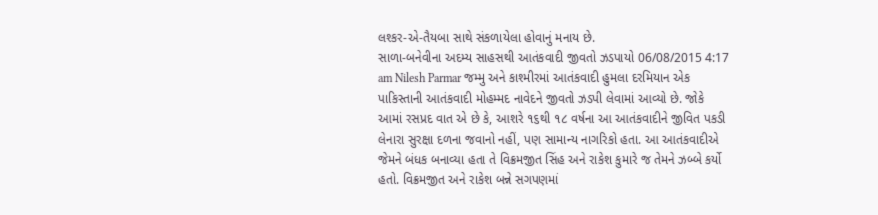લશ્કર-એ-તૈયબા સાથે સંકળાયેલા હોવાનું મનાય છે.
સાળા-બનેવીના અદમ્ય સાહસથી આતંકવાદી જીવતો ઝડપાયો 06/08/2015 4:17 am Nilesh Parmar જમ્મુ અને કાશ્મીરમાં આતંકવાદી હુમલા દરમિયાન એક પાકિસ્તાની આતંકવાદી મોહમ્મદ નાવેદને જીવતો ઝડપી લેવામાં આવ્યો છે. જોકે આમાં રસપ્રદ વાત એ છે કે, આશરે ૧૬થી ૧૮ વર્ષના આ આતંકવાદીને જીવિત પકડી લેનારા સુરક્ષા દળના જવાનો નહીં, પણ સામાન્ય નાગરિકો હતા. આ આતંકવાદીએ જેમને બંધક બનાવ્યા હતા તે વિક્રમજીત સિંહ અને રાકેશ કુમારે જ તેમને ઝબ્બે કર્યો હતો. વિક્રમજીત અને રાકેશ બન્ને સગપણમાં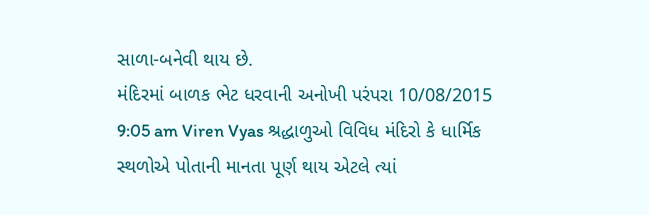સાળા-બનેવી થાય છે.
મંદિરમાં બાળક ભેટ ધરવાની અનોખી પરંપરા 10/08/2015 9:05 am Viren Vyas શ્રદ્ધાળુઓ વિવિધ મંદિરો કે ધાર્મિક સ્થળોએ પોતાની માનતા પૂર્ણ થાય એટલે ત્યાં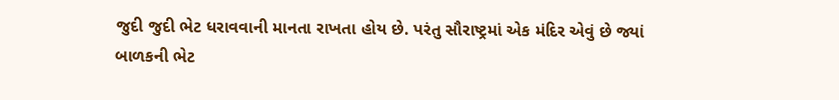જુદી જુદી ભેટ ધરાવવાની માનતા રાખતા હોય છે. પરંતુ સૌરાષ્ટ્રમાં એક મંદિર એવું છે જ્યાં બાળકની ભેટ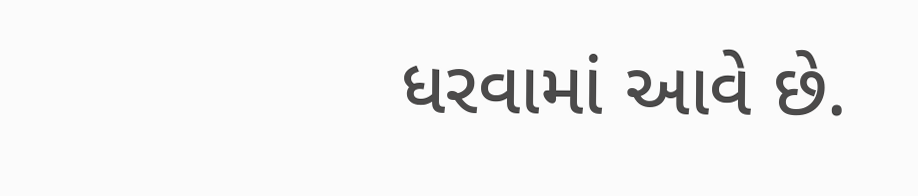ધરવામાં આવે છે.